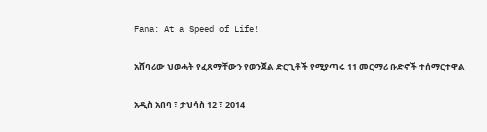Fana: At a Speed of Life!

አሸባሪው ህወሓት የፈጸማቸውን የወንጀል ድርጊቶች የሚያጣሩ 11 መርማሪ ቡድኖች ተሰማርተዋል

አዲስ አበባ ፣ ታህሳስ 12 ፣ 2014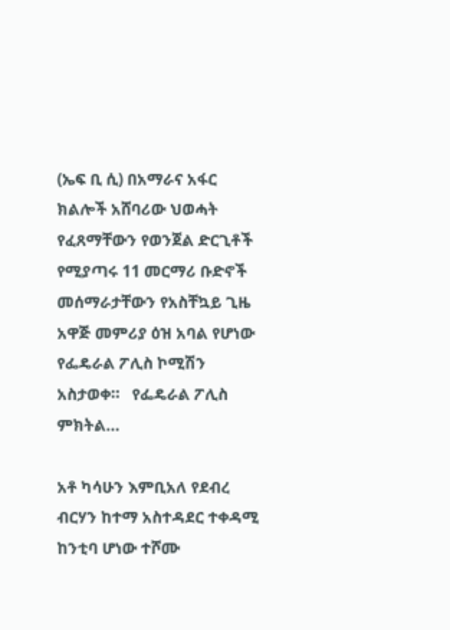(ኤፍ ቢ ሲ) በአማራና አፋር ክልሎች አሸባሪው ህወሓት የፈጸማቸውን የወንጀል ድርጊቶች የሚያጣሩ 11 መርማሪ ቡድኖች መሰማራታቸውን የአስቸኳይ ጊዜ አዋጅ መምሪያ ዕዝ አባል የሆነው የፌዴራል ፖሊስ ኮሚሽን አስታወቀ።   የፌዴራል ፖሊስ ምክትል…

አቶ ካሳሁን እምቢአለ የደብረ ብርሃን ከተማ አስተዳደር ተቀዳሚ ከንቲባ ሆነው ተሾሙ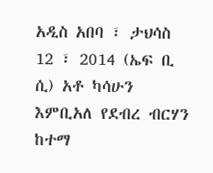አዲስ አበባ ፣ ታህሳስ 12 ፣ 2014 (ኤፍ ቢ ሲ) አቶ ካሳሁን እምቢአለ የደብረ ብርሃን ከተማ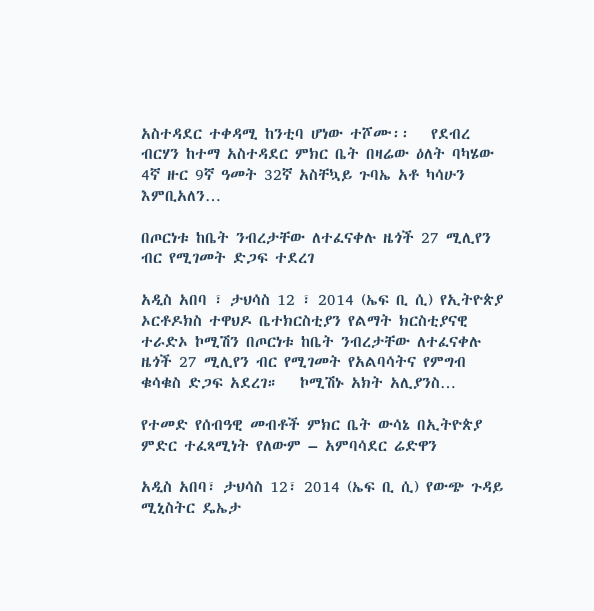አስተዳደር ተቀዳሚ ከንቲባ ሆነው ተሾሙ፡፡   የደብረ ብርሃን ከተማ አስተዳደር ምክር ቤት በዛሬው ዕለት ባካሄው 4ኛ ዙር 9ኛ ዓመት 32ኛ አስቸኳይ ጉባኤ አቶ ካሳሁን እምቢአለን…

በጦርነቱ ከቤት ንብረታቸው ለተፈናቀሉ ዜጎች 27 ሚሊየን ብር የሚገመት ድጋፍ ተደረገ

አዲስ አበባ ፣ ታህሳስ 12 ፣ 2014 (ኤፍ ቢ ሲ) የኢትዮጵያ ኦርቶዶክስ ተዋህዶ ቤተክርስቲያን የልማት ክርስቲያናዊ ተራድኦ ኮሚሽን በጦርነቱ ከቤት ንብረታቸው ለተፈናቀሉ ዜጎች 27 ሚሊየን ብር የሚገመት የአልባሳትና የምግብ ቁሳቁስ ድጋፍ አደረገ።   ኮሚሽኑ አክት አሊያንስ…

የተመድ የሰብዓዊ መብቶች ምክር ቤት ውሳኔ በኢትዮጵያ ምድር ተፈጻሚነት የለውም – አምባሳደር ሬድዋን

አዲስ አበባ፣ ታህሳስ 12፣ 2014 (ኤፍ ቢ ሲ) የውጭ ጉዳይ ሚኒስትር ዴኤታ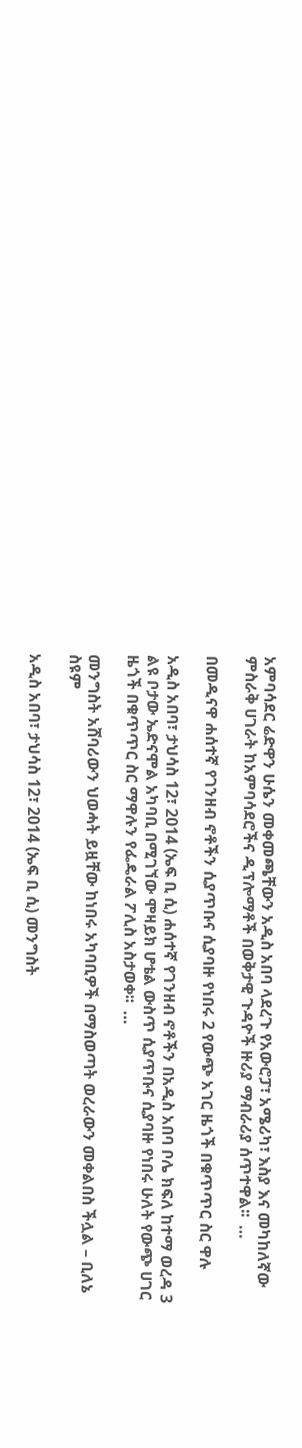አምባሳደር ሬድዋን ሁሴን መቀመጫቸውን አዲስ አበባ ላደረጉ የአውሮፓ፣ አሜሪካ፣ እስያ እና መካከለኛው ምስራቅ ሀገራት ከአምባሳደሮችና ዲፕሎማቶች በወቅታዊ ጉዳዮች ዙሪያ ማብራሪያ ሰጥተዋል፡፡  …

በመዲናዋ ሐሰተኛ የገንዘብ ኖቶችን ሲያጥቡና ሲያባዙ የነበሩ 2 የውጭ አገር ዜጎች በቁጥጥር ስር ዋሉ

አዲስ አበባ፣ ታህሳስ 12፣ 2014 (ኤፍ ቢ ሲ) ሐሰተኛ የገንዘብ ኖቶችን በአዲስ አበባ ቦሌ ክፍለ ከተማ ወረዳ 3 ልዩ ቦታው ኤድናሞል አካባቢ በሚገኘው ሞዛይክ ሆቴል ውስጥ ሲያጥቡና ሲያባዙ የነበሩ ሁለት የውጭ ሀገር ዜጎች በቁጥጥር ስር ማዋሉን የፌዴራል ፖሊስ አስታወቀ፡፡  …

መንግስት አሸባሪውን ህወሓት ይዟቸው ከነበሩ አካባቢዎች በማስወጣት ወረራውን መቀልበስ ችሏል – ቢለኔ ስዩም

አዲስ አበባ፣ ታህሳስ 12፣ 2014 (ኤፍ ቢ ሲ) መንግስት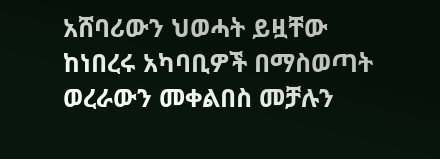አሸባሪውን ህወሓት ይዟቸው ከነበረሩ አካባቢዎች በማስወጣት ወረራውን መቀልበስ መቻሉን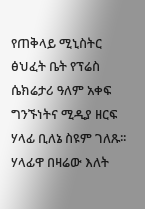የጠቅላይ ሚኒስትር ፅህፈት ቤት የፕሬስ ሴክሬታሪ ዓለም አቀፍ ግንኙነትና ሚዲያ ዘርፍ ሃላፊ ቢለኔ ስዩም ገለጹ፡፡ ሃላፊዋ በዛሬው እለት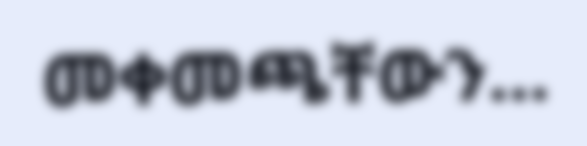መቀመጫቸውን…